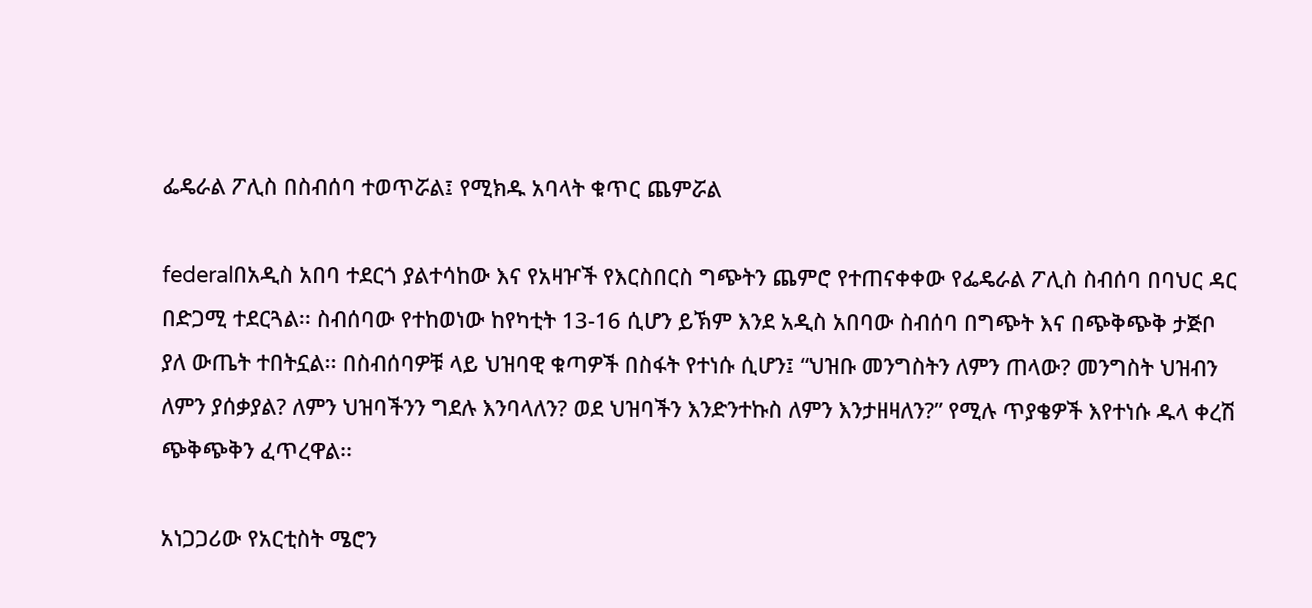ፌዴራል ፖሊስ በስብሰባ ተወጥሯል፤ የሚክዱ አባላት ቁጥር ጨምሯል

federalበአዲስ አበባ ተደርጎ ያልተሳከው እና የአዛዦች የእርስበርስ ግጭትን ጨምሮ የተጠናቀቀው የፌዴራል ፖሊስ ስብሰባ በባህር ዳር በድጋሚ ተደርጓል፡፡ ስብሰባው የተከወነው ከየካቲት 13-16 ሲሆን ይኽም እንደ አዲስ አበባው ስብሰባ በግጭት እና በጭቅጭቅ ታጅቦ ያለ ውጤት ተበትኗል፡፡ በስብሰባዎቹ ላይ ህዝባዊ ቁጣዎች በስፋት የተነሱ ሲሆን፤ “ህዝቡ መንግስትን ለምን ጠላው? መንግስት ህዝብን ለምን ያሰቃያል? ለምን ህዝባችንን ግደሉ እንባላለን? ወደ ህዝባችን እንድንተኩስ ለምን እንታዘዛለን?” የሚሉ ጥያቄዎች እየተነሱ ዱላ ቀረሽ ጭቅጭቅን ፈጥረዋል፡፡

አነጋጋሪው የአርቲስት ሜሮን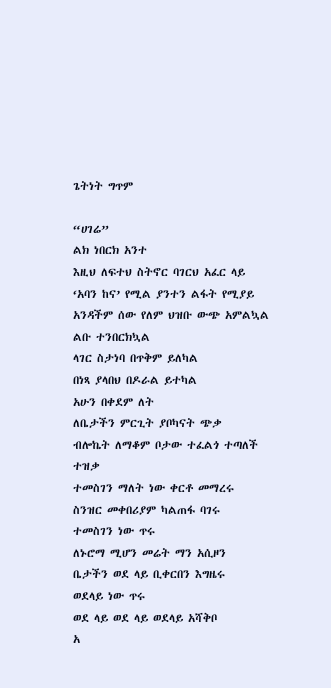ጌትነት ግጥም

“ሀገሬ”
ልክ ነበርክ አንተ
እዚህ ለፍተህ ስትኖር ባገርህ አፈር ላይ
‘አባን ከና’ የሚል ያንተን ልፋት የሚያይ
አንዳችም ሰው የለም ህዝቡ ውጭ አምልኳል
ልቡ ተንበርክኳል
ላገር ስታነባ በጥቅም ይለካል
በነጻ ያላበህ በዶራል ይተካል
አሁን በቀደም ለት
ለቤታችን ምርጊት ያቦካናት ጭቃ
ብሎኬት ለማቆም ቦታው ተፈልጎ ተጣለች
ተዝቃ
ተመስገን ማለት ነው ቀርቶ መማረሩ
ስንዝር መቀበሪያም ካልጠፋ ባገሩ
ተመስገን ነው ጥሩ
ለኑሮማ ሚሆን መሬት ማን አሲዞን
ቤታችን ወደ ላይ ቢቀርበን እግዜሩ
ወደላይ ነው ጥሩ
ወደ ላይ ወደ ላይ ወደላይ አሻቅቦ
አ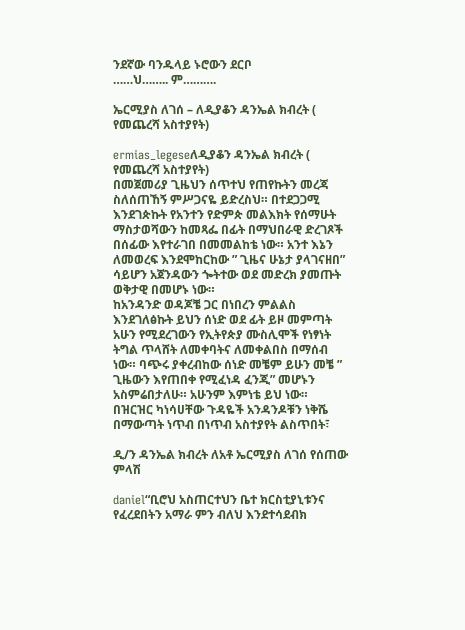ንደኛው ባንዱላይ ኑሮውን ደርቦ
……ህ…….. ም……….

ኤርሚያስ ለገሰ – ለዲያቆን ዳንኤል ክብረት ( የመጨረሻ አስተያየት)

ermias_legeseለዲያቆን ዳንኤል ክብረት ( የመጨረሻ አስተያየት)
በመጀመሪያ ጊዜህን ሰጥተህ የጠየኩትን መረጃ ስለሰጠኸኝ ምሥጋናዬ ይድረስህ። በተደጋጋሚ እንደገጵኩት የአንተን የድምጵ መልእክት የሰማሁት ማስታወሻውን ከመጻፌ በፊት በማህበራዊ ድረገጾች በሰፊው እየተራገበ በመመልከቴ ነው። አንተ እኔን ለመወረፍ እንደሞከርከው ” ጊዜና ሁኔታ ያላገናዘበ” ሳይሆን አጀንዳውን ጐትተው ወደ መድረክ ያመጡት ወቅታዊ በመሆኑ ነው።
ከአንዳንድ ወዳጆቼ ጋር በነበረን ምልልስ እንደገለፅኩት ይህን ሰነድ ወደ ፊት ይዞ መምጣት አሁን የሚደረገውን የኢትየጵያ ሙስሊሞች የነፃነት ትግል ጥላሸት ለመቀባትና ለመቀልበስ በማሰብ ነው። ባጭሩ ያቀረብከው ሰነድ መቼም ይሁን መቼ ” ጊዜውን እየጠበቀ የሚፈነዳ ፈንጂ” መሆኑን አስምሬበታለሁ። አሁንም እምነቴ ይህ ነው።
በዝርዝር ካነሳሀቸው ጉዳዬች አንዳንዶቹን ነቅሼ በማውጣት ነጥብ በነጥብ አስተያየት ልስጥበት፣

ዲ/ን ዳንኤል ክብረት ለአቶ ኤርሚያስ ለገሰ የሰጠው ምላሽ

daniel“ቢሮህ አስጠርተህን ቤተ ክርስቲያኒቱንና የፈረደበትን አማራ ምን ብለህ እንደተሳደብክ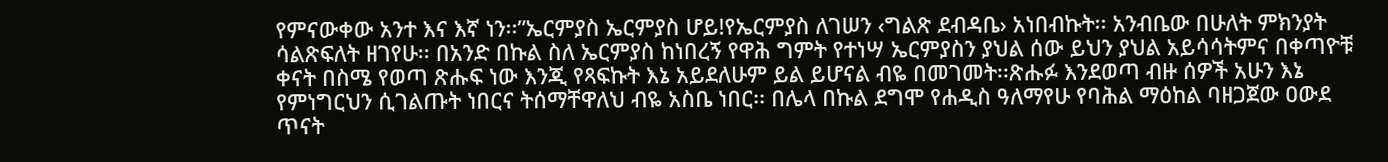የምናውቀው አንተ እና እኛ ነን፡፡”ኤርምያስ ኤርምያስ ሆይ!የኤርምያስ ለገሠን ‹ግልጽ ደብዳቤ› አነበብኩት፡፡ አንብቤው በሁለት ምክንያት ሳልጽፍለት ዘገየሁ፡፡ በአንድ በኩል ስለ ኤርምያስ ከነበረኝ የዋሕ ግምት የተነሣ ኤርምያስን ያህል ሰው ይህን ያህል አይሳሳትምና በቀጣዮቹ ቀናት በስሜ የወጣ ጽሑፍ ነው እንጂ የጻፍኩት እኔ አይደለሁም ይል ይሆናል ብዬ በመገመት፡፡ጽሑፉ እንደወጣ ብዙ ሰዎች አሁን እኔ የምነግርህን ሲገልጡት ነበርና ትሰማቸዋለህ ብዬ አስቤ ነበር፡፡ በሌላ በኩል ደግሞ የሐዲስ ዓለማየሁ የባሕል ማዕከል ባዘጋጀው ዐውደ ጥናት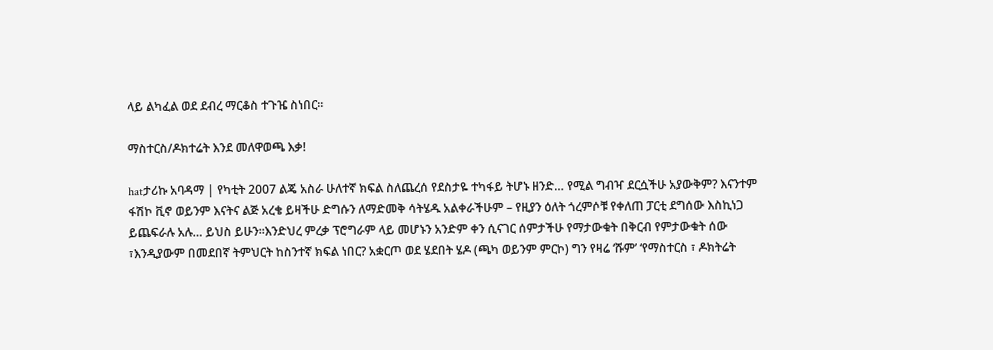ላይ ልካፈል ወደ ደብረ ማርቆስ ተጉዤ ስነበር፡፡

ማስተርስ/ዶክተሬት እንደ መለዋወጫ እቃ!

hatታሪኩ አባዳማ | የካቲት 2007 ልጄ አስራ ሁለተኛ ክፍል ስለጨረሰ የደስታዬ ተካፋይ ትሆኑ ዘንድ… የሚል ግብዣ ደርሷችሁ አያውቅም? እናንተም ፋሽኮ ቪኖ ወይንም እናትና ልጅ አረቄ ይዛችሁ ድግሱን ለማድመቅ ሳትሄዱ አልቀራችሁም – የዚያን ዕለት ጎረምሶቹ የቀለጠ ፓርቲ ደግሰው እስኪነጋ ይጨፍራሉ አሉ… ይህስ ይሁን።እንድህረ ምረቃ ፕሮግራም ላይ መሆኑን አንድም ቀን ሲናገር ሰምታችሁ የማታውቁት በቅርብ የምታውቁት ሰው ፣እንዲያውም በመደበኛ ትምህርት ከስንተኛ ክፍል ነበር? አቋርጦ ወደ ሄደበት ሄዶ (ጫካ ወይንም ምርኮ) ግን የዛሬ ‘ሹም’ ‘የማስተርስ ፣ ዶክትሬት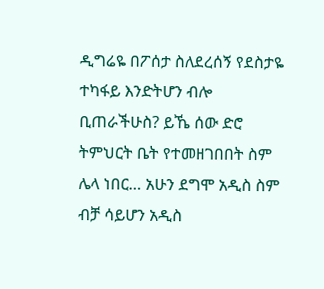ዲግሬዬ በፖሰታ ስለደረሰኝ የደስታዬ ተካፋይ እንድትሆን ብሎ ቢጠራችሁስ? ይኼ ሰው ድሮ ትምህርት ቤት የተመዘገበበት ስም ሌላ ነበር… አሁን ደግሞ አዲስ ስም ብቻ ሳይሆን አዲስ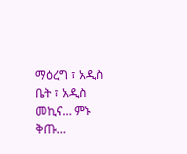ማዕረግ ፣ አዲስ ቤት ፣ አዲስ መኪና… ምኑ ቅጡ…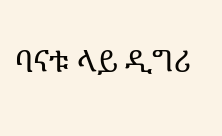ባናቱ ላይ ዲግሪ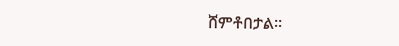ሸምቶበታል።